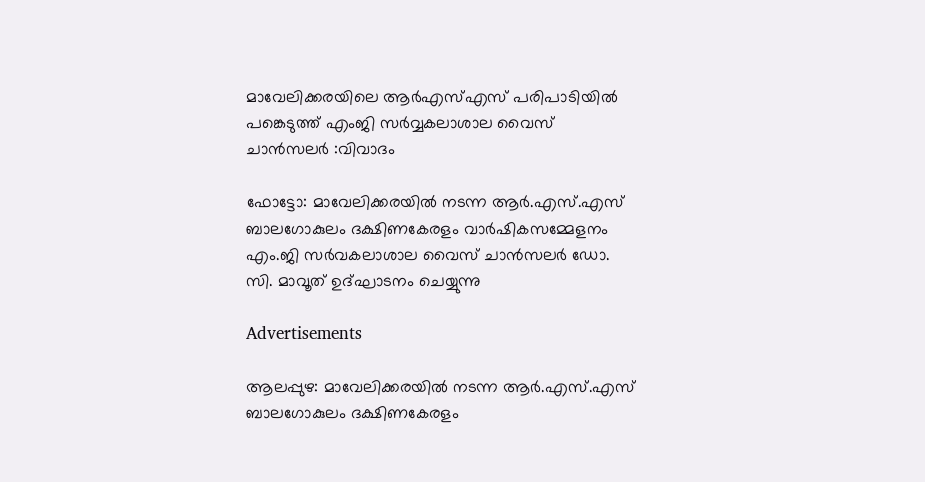മാവേലിക്കരയിലെ ആർഎസ്എസ് പരിപാടിയിൽ പങ്കെടുത്ത് എംജി സർവ്വകലാശാല വൈസ് ചാൻസലർ :വിവാദം

ഫോട്ടോ: മാവേലിക്കരയിൽ നടന്ന ആർ.എസ്.എസ് ബാലഗോകുലം ദക്ഷിണകേരളം വാർഷികസമ്മേളനം എം.ജി സർവകലാശാല വൈസ് ചാൻസലർ ഡോ. സി. മാവൂത് ഉദ്ഘാടനം ചെയ്യുന്നു

Advertisements

ആലപ്പുഴ: മാവേലിക്കരയിൽ നടന്ന ആർ.എസ്.എസ് ബാലഗോകുലം ദക്ഷിണകേരളം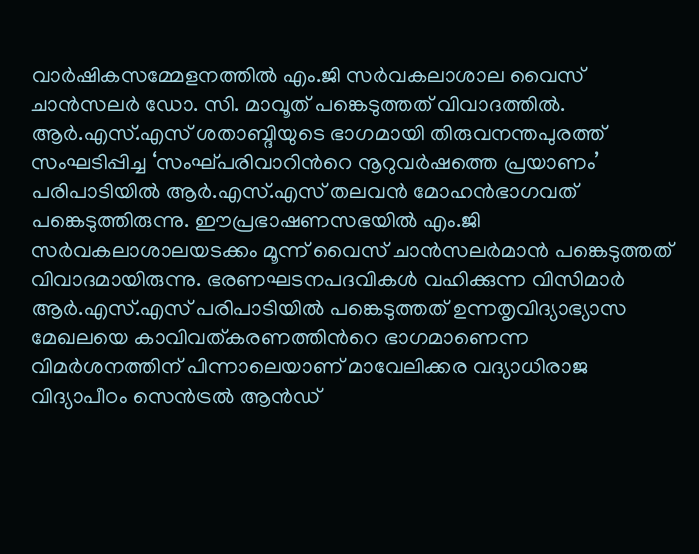വാർഷികസമ്മേളനത്തിൽ എം.ജി സർവകലാശാല വൈസ് ചാൻസലർ ഡോ. സി. മാവൂത് പങ്കെടുത്തത് വിവാദത്തിൽ. ആർ.എസ്.എസ് ശതാബ്ദിയുടെ ഭാഗമായി തിരുവനന്തപുരത്ത് സംഘടിപ്പിച്ച ‘സംഘ്പരിവാറിന്‍റെ നൂറുവർഷത്തെ പ്രയാണം’ പരിപാടിയിൽ ആർ.എസ്.എസ് തലവൻ മോഹൻഭാഗവത് പങ്കെടുത്തിരുന്നു. ഈപ്രഭാഷണസഭയിൽ എം.ജി സർവകലാശാലയടക്കം മൂന്ന് വൈസ് ചാൻസലർമാൻ പങ്കെടുത്തത് വിവാദമായിരുന്നു. ഭരണഘടനപദവികൾ വഹിക്കുന്ന വിസിമാർ ആർ.എസ്.എസ് പരിപാടിയിൽ പങ്കെടുത്തത് ഉന്നതൃവിദ്യാഭ്യാസ മേഖലയെ കാവിവത്കരണത്തിന്‍റെ ഭാഗമാണെന്ന വിമർശനത്തിന് പിന്നാലെയാണ് മാവേലിക്കര വദ്യാധിരാജ വിദ്യാപീഠം സെൻട്രൽ ആൻഡ്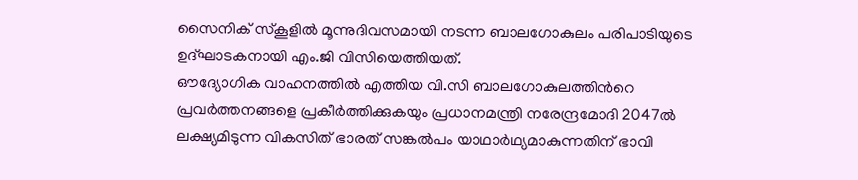സൈനിക് സ്കൂളിൽ മൂന്നുദിവസമായി നടന്ന ബാലഗോകുലം പരിപാടിയുടെ ഉദ്ഘാടകനായി എം.ജി വിസിയെത്തിയത്.
ഔദ്യോഗിക വാഹനത്തിൽ എത്തിയ വി.സി ബാലഗോകുലത്തിന്‍റെ പ്രവർത്തനങ്ങളെ പ്രകീർത്തിക്കുകയും പ്രധാനമന്ത്രി നരേന്ദ്രമോദി 2047ൽ ലക്ഷ്യമിടുന്ന വികസിത് ഭാരത് സങ്കൽപം യാഥാർഥ്യമാകുന്നതിന് ഭാവി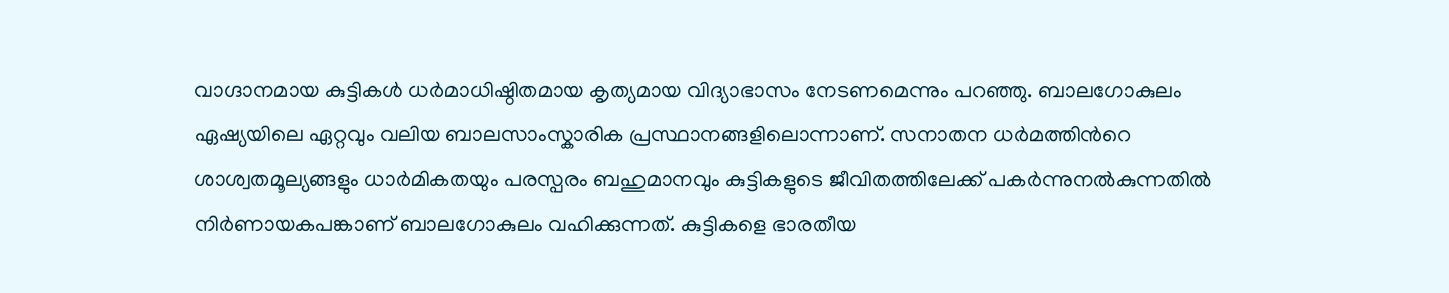വാഗ്ദാനമായ കുട്ടികൾ ധർമാധിഷ്ഠിതമായ കൃത്യമായ വിദ്യാഭാസം നേടണമെന്നും പറഞ്ഞു. ബാലഗോകുലം ഏഷ്യയിലെ ഏറ്റവും വലിയ ബാലസാംസ്കാരിക പ്രസ്ഥാനങ്ങളിലൊന്നാണ്. സനാതന ധർമത്തിന്‍റെ ശാശ്വതമൂല്യങ്ങളും ധാർമികതയും പരസ്പരം ബഹുമാനവും കുട്ടികളുടെ ജീവിതത്തിലേക്ക് പകർന്നുനൽകുന്നതിൽ നിർണായകപങ്കാണ് ബാലഗോകുലം വഹിക്കുന്നത്. കുട്ടികളെ ഭാരതീയ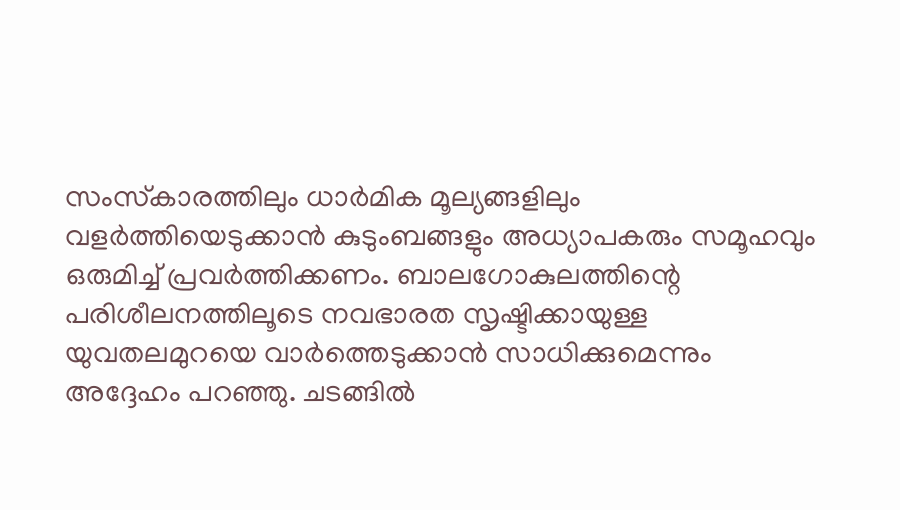സംസ്‌കാരത്തിലും ധാര്‍മിക മൂല്യങ്ങളിലും വളര്‍ത്തിയെടുക്കാന്‍ കുടുംബങ്ങളും അധ്യാപകരും സമൂഹവും ഒരുമിച്ച് പ്രവര്‍ത്തിക്കണം. ബാലഗോകുലത്തിന്റെ പരിശീലനത്തിലൂടെ നവഭാരത സൃഷ്ടിക്കായുള്ള യുവതലമുറയെ വാര്‍ത്തെടുക്കാന്‍ സാധിക്കുമെന്നും അദ്ദേഹം പറഞ്ഞു. ചടങ്ങില്‍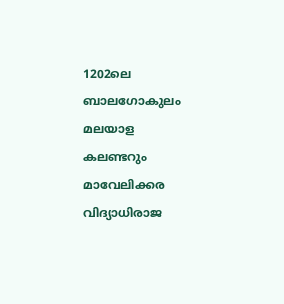1202ലെ ബാലഗോകുലം മലയാള കലണ്ടറും മാവേലിക്കര വിദ്യാധിരാജ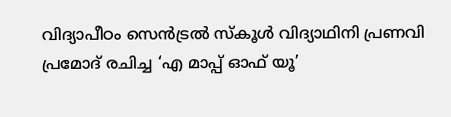വിദ്യാപീഠം സെന്‍ട്രല്‍ സ്‌കൂള്‍ വിദ്യാഥിനി പ്രണവി പ്രമോദ് രചിച്ച ‘എ മാപ്പ് ഓഫ് യൂ’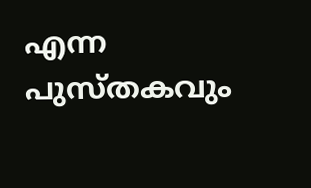എന്ന പുസ്തകവും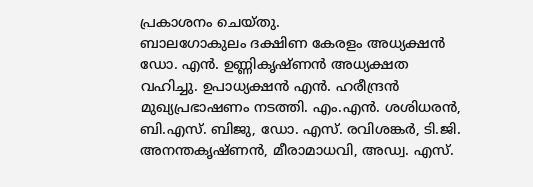പ്രകാശനം ചെയ്തു.
ബാലഗോകുലം ദക്ഷിണ കേരളം അധ്യക്ഷന്‍ ഡോ. എന്‍. ഉണ്ണികൃഷ്ണന്‍ അധ്യക്ഷത വഹിച്ചു. ഉപാധ്യക്ഷന്‍ എന്‍. ഹരീന്ദ്രന്‍ മുഖ്യപ്രഭാഷണം നടത്തി. എം.എന്‍. ശശിധരന്‍, ബി.എസ്. ബിജു, ഡോ. എസ്. രവിശങ്കര്‍, ടി.ജി. അനന്തകൃഷ്ണന്‍, മീരാമാധവി, അഡ്വ. എസ്.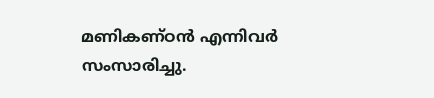മണികണ്ഠന്‍ എന്നിവര്‍ സംസാരിച്ചു.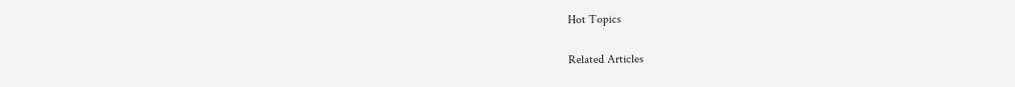Hot Topics

Related Articles